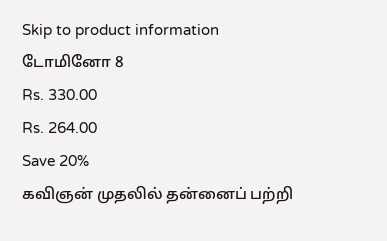Skip to product information
டோமினோ 8
Rs. 330.00
Rs. 264.00
Save 20%
கவிஞன் முதலில் தன்னைப் பற்றி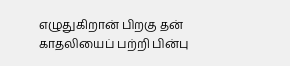எழுதுகிறான் பிறகு தன் காதலியைப் பற்றி பின்பு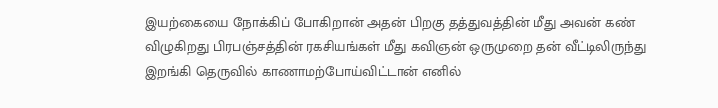இயற்கையை நோக்கிப் போகிறான் அதன் பிறகு தத்துவத்தின் மீது அவன் கண் விழுகிறது பிரபஞ்சத்தின் ரகசியங்கள் மீது கவிஞன் ஒருமுறை தன் வீட்டிலிருந்து இறங்கி தெருவில் காணாமற்போய்விட்டான் எனில்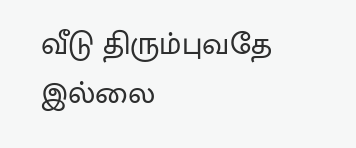வீடு திரும்புவதே இல்லை